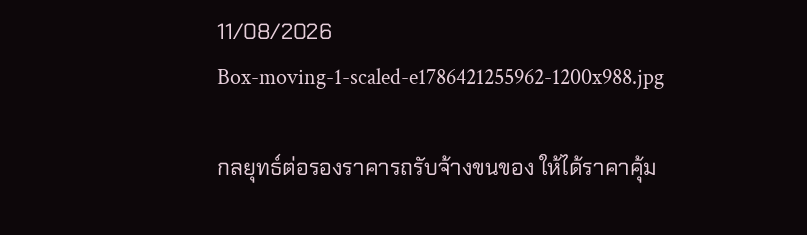11/08/2026
Box-moving-1-scaled-e1786421255962-1200x988.jpg

กลยุทธ์ต่อรองราคารถรับจ้างขนของ ให้ได้ราคาคุ้ม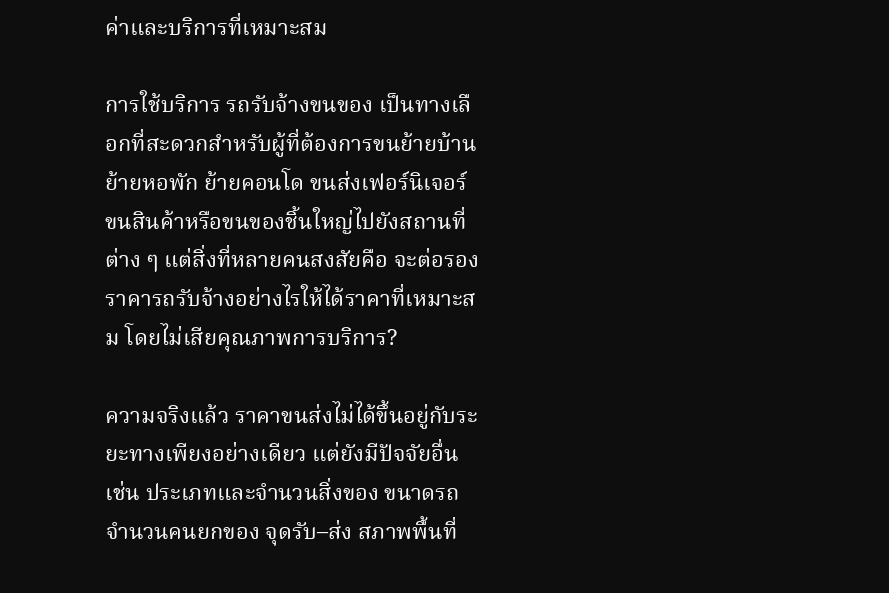ค่าและบริการที่เหมาะสม

การใช้บริการ รถรับจ้างขนของ เป็นทางเลือกที่สะดวกสำหรับผู้ที่ต้องการขนย้ายบ้าน ย้ายหอพัก ย้ายคอนโด ขนส่งเฟอร์นิเจอร์ ขนสินค้าหรือขนของชิ้นใหญ่ไปยังสถานที่ต่าง ๆ แต่สิ่งที่หลายคนสงสัยคือ จะต่อรองราคารถรับจ้างอย่างไรให้ได้ราคาที่เหมาะสม โดยไม่เสียคุณภาพการบริการ?

ความจริงแล้ว ราคาขนส่งไม่ได้ขึ้นอยู่กับระยะทางเพียงอย่างเดียว แต่ยังมีปัจจัยอื่น เช่น ประเภทและจำนวนสิ่งของ ขนาดรถ จำนวนคนยกของ จุดรับ–ส่ง สภาพพื้นที่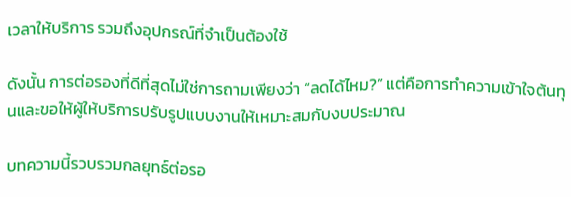เวลาให้บริการ รวมถึงอุปกรณ์ที่จำเป็นต้องใช้

ดังนั้น การต่อรองที่ดีที่สุดไม่ใช่การถามเพียงว่า “ลดได้ไหม?” แต่คือการทำความเข้าใจต้นทุนและขอให้ผู้ให้บริการปรับรูปแบบงานให้เหมาะสมกับงบประมาณ

บทความนี้รวบรวมกลยุทธ์ต่อรอ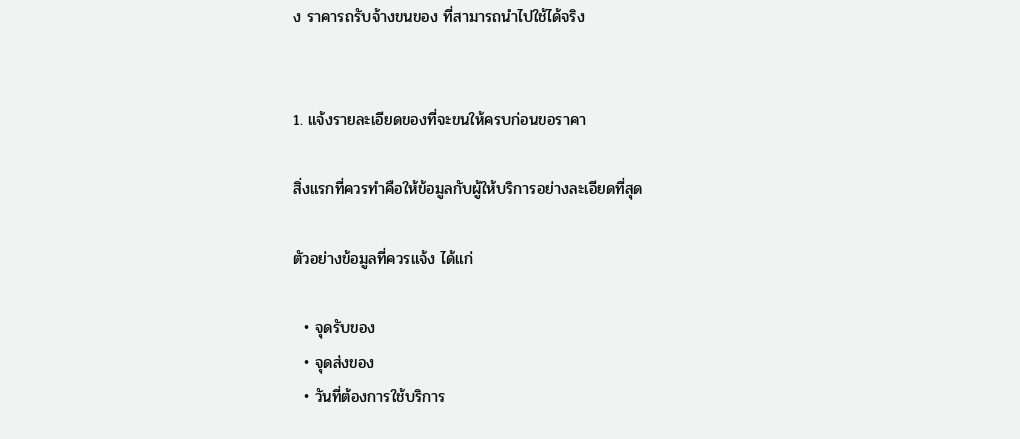ง ราคารถรับจ้างขนของ ที่สามารถนำไปใช้ได้จริง


1. แจ้งรายละเอียดของที่จะขนให้ครบก่อนขอราคา

สิ่งแรกที่ควรทำคือให้ข้อมูลกับผู้ให้บริการอย่างละเอียดที่สุด

ตัวอย่างข้อมูลที่ควรแจ้ง ได้แก่

  • จุดรับของ
  • จุดส่งของ
  • วันที่ต้องการใช้บริการ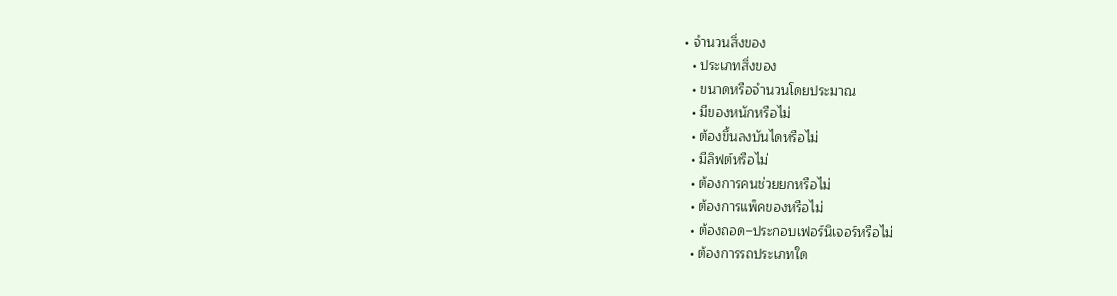• จำนวนสิ่งของ
  • ประเภทสิ่งของ
  • ขนาดหรือจำนวนโดยประมาณ
  • มีของหนักหรือไม่
  • ต้องขึ้นลงบันไดหรือไม่
  • มีลิฟต์หรือไม่
  • ต้องการคนช่วยยกหรือไม่
  • ต้องการแพ็คของหรือไม่
  • ต้องถอด–ประกอบเฟอร์นิเจอร์หรือไม่
  • ต้องการรถประเภทใด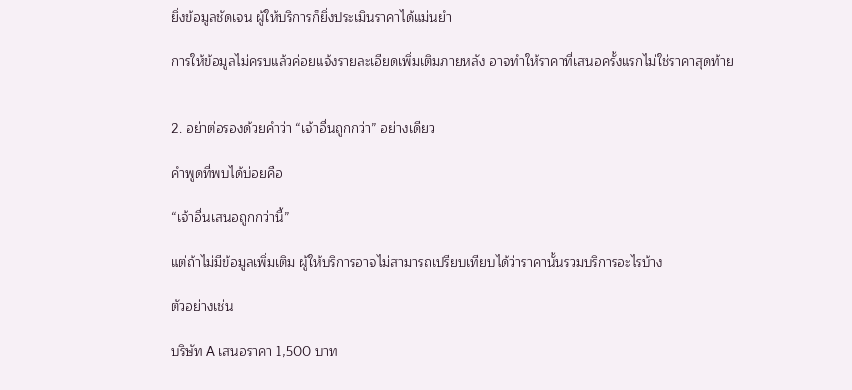ยิ่งข้อมูลชัดเจน ผู้ให้บริการก็ยิ่งประเมินราคาได้แม่นยำ

การให้ข้อมูลไม่ครบแล้วค่อยแจ้งรายละเอียดเพิ่มเติมภายหลัง อาจทำให้ราคาที่เสนอครั้งแรกไม่ใช่ราคาสุดท้าย


2. อย่าต่อรองด้วยคำว่า “เจ้าอื่นถูกกว่า” อย่างเดียว

คำพูดที่พบได้บ่อยคือ

“เจ้าอื่นเสนอถูกกว่านี้”

แต่ถ้าไม่มีข้อมูลเพิ่มเติม ผู้ให้บริการอาจไม่สามารถเปรียบเทียบได้ว่าราคานั้นรวมบริการอะไรบ้าง

ตัวอย่างเช่น

บริษัท A เสนอราคา 1,500 บาท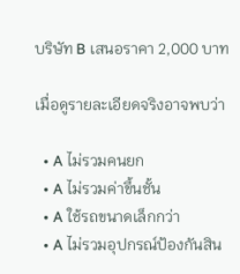บริษัท B เสนอราคา 2,000 บาท

เมื่อดูรายละเอียดจริงอาจพบว่า

  • A ไม่รวมคนยก
  • A ไม่รวมค่าขึ้นชั้น
  • A ใช้รถขนาดเล็กกว่า
  • A ไม่รวมอุปกรณ์ป้องกันสิน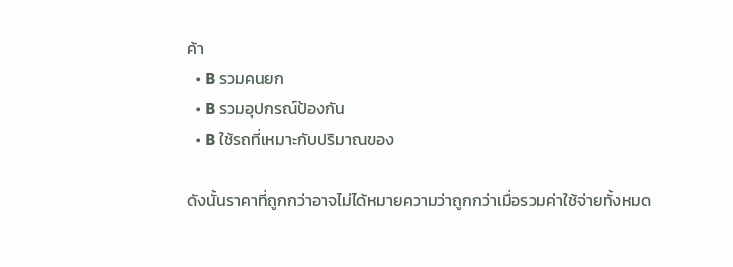ค้า
  • B รวมคนยก
  • B รวมอุปกรณ์ป้องกัน
  • B ใช้รถที่เหมาะกับปริมาณของ

ดังนั้นราคาที่ถูกกว่าอาจไม่ได้หมายความว่าถูกกว่าเมื่อรวมค่าใช้จ่ายทั้งหมด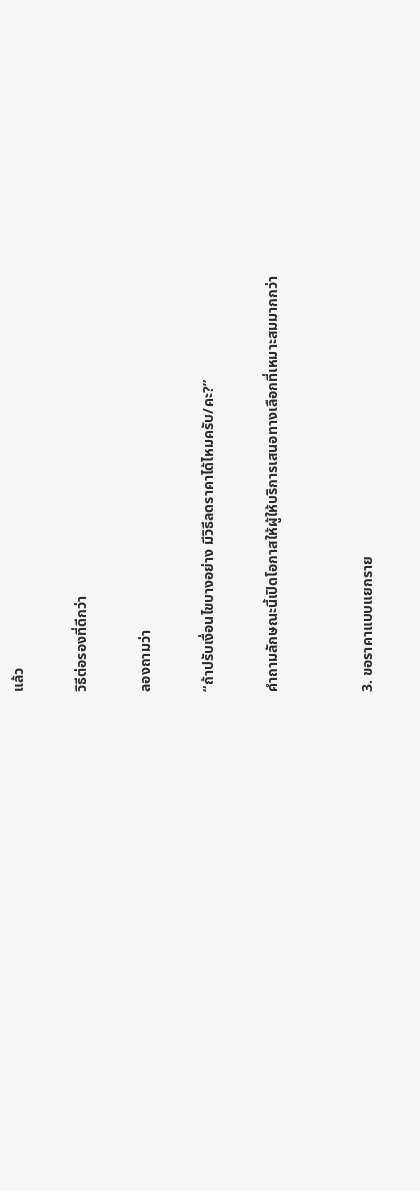แล้ว

วิธีต่อรองที่ดีกว่า

ลองถามว่า

“ถ้าปรับเงื่อนไขบางอย่าง มีวิธีลดราคาได้ไหมครับ/คะ?”

คำถามลักษณะนี้เปิดโอกาสให้ผู้ให้บริการเสนอทางเลือกที่เหมาะสมมากกว่า


3. ขอราคาแบบแยกราย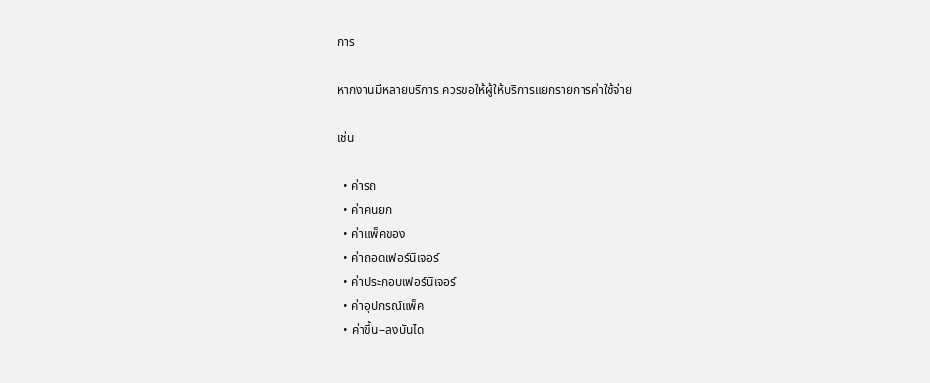การ

หากงานมีหลายบริการ ควรขอให้ผู้ให้บริการแยกรายการค่าใช้จ่าย

เช่น

  • ค่ารถ
  • ค่าคนยก
  • ค่าแพ็คของ
  • ค่าถอดเฟอร์นิเจอร์
  • ค่าประกอบเฟอร์นิเจอร์
  • ค่าอุปกรณ์แพ็ค
  • ค่าขึ้น–ลงบันได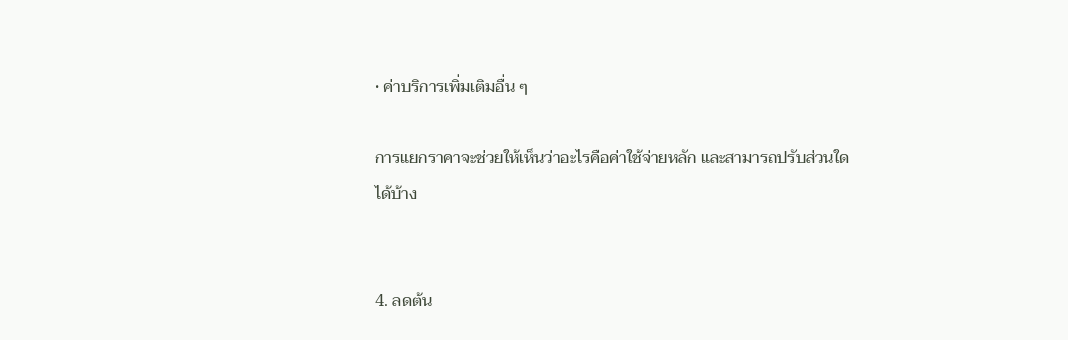• ค่าบริการเพิ่มเติมอื่น ๆ

การแยกราคาจะช่วยให้เห็นว่าอะไรคือค่าใช้จ่ายหลัก และสามารถปรับส่วนใดได้บ้าง


4. ลดต้น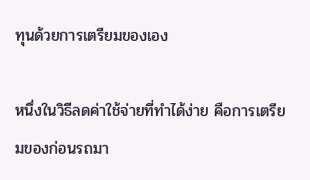ทุนด้วยการเตรียมของเอง

หนึ่งในวิธีลดค่าใช้จ่ายที่ทำได้ง่าย คือการเตรียมของก่อนรถมา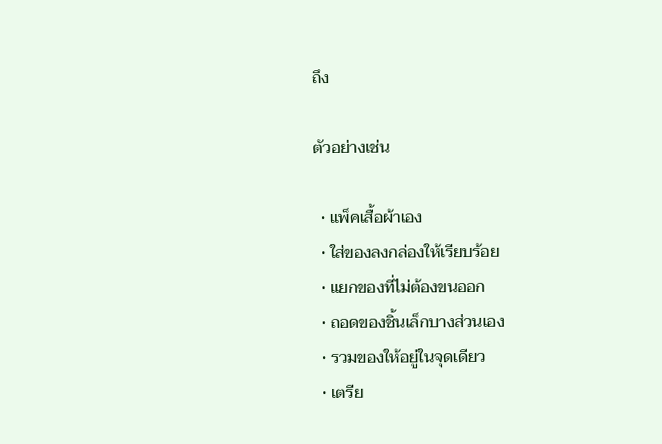ถึง

ตัวอย่างเช่น

  • แพ็คเสื้อผ้าเอง
  • ใส่ของลงกล่องให้เรียบร้อย
  • แยกของที่ไม่ต้องขนออก
  • ถอดของชิ้นเล็กบางส่วนเอง
  • รวมของให้อยู่ในจุดเดียว
  • เตรีย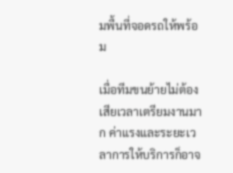มพื้นที่จอดรถให้พร้อม

เมื่อทีมขนย้ายไม่ต้องเสียเวลาเตรียมงานมาก ค่าแรงและระยะเวลาการให้บริการก็อาจ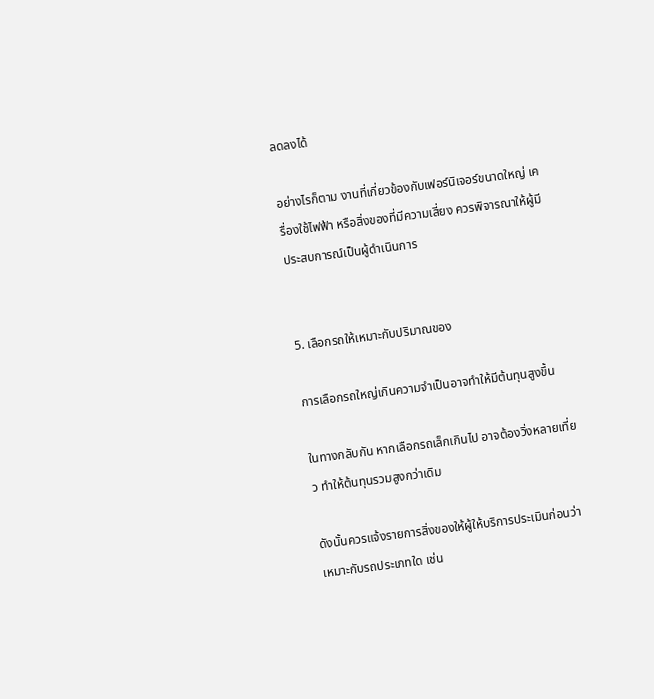ลดลงได้

อย่างไรก็ตาม งานที่เกี่ยวข้องกับเฟอร์นิเจอร์ขนาดใหญ่ เครื่องใช้ไฟฟ้า หรือสิ่งของที่มีความเสี่ยง ควรพิจารณาให้ผู้มีประสบการณ์เป็นผู้ดำเนินการ


5. เลือกรถให้เหมาะกับปริมาณของ

การเลือกรถใหญ่เกินความจำเป็นอาจทำให้มีต้นทุนสูงขึ้น

ในทางกลับกัน หากเลือกรถเล็กเกินไป อาจต้องวิ่งหลายเที่ยว ทำให้ต้นทุนรวมสูงกว่าเดิม

ดังนั้นควรแจ้งรายการสิ่งของให้ผู้ให้บริการประเมินก่อนว่าเหมาะกับรถประเภทใด เช่น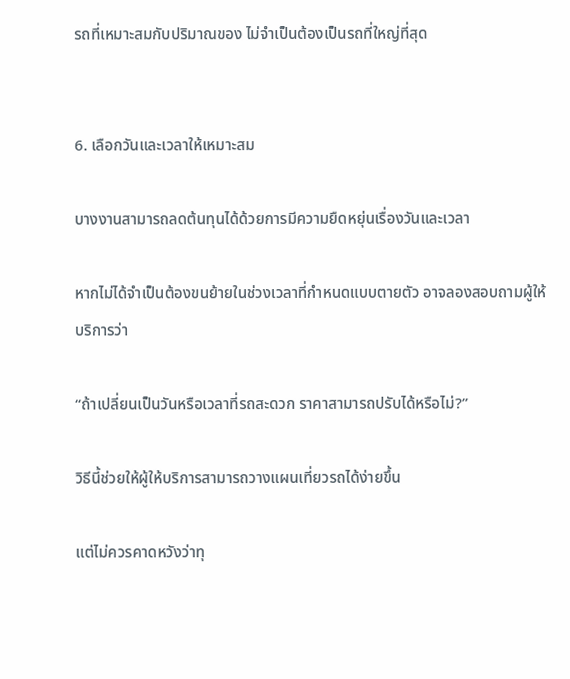รถที่เหมาะสมกับปริมาณของ ไม่จำเป็นต้องเป็นรถที่ใหญ่ที่สุด


6. เลือกวันและเวลาให้เหมาะสม

บางงานสามารถลดต้นทุนได้ด้วยการมีความยืดหยุ่นเรื่องวันและเวลา

หากไม่ได้จำเป็นต้องขนย้ายในช่วงเวลาที่กำหนดแบบตายตัว อาจลองสอบถามผู้ให้บริการว่า

“ถ้าเปลี่ยนเป็นวันหรือเวลาที่รถสะดวก ราคาสามารถปรับได้หรือไม่?”

วิธีนี้ช่วยให้ผู้ให้บริการสามารถวางแผนเที่ยวรถได้ง่ายขึ้น

แต่ไม่ควรคาดหวังว่าทุ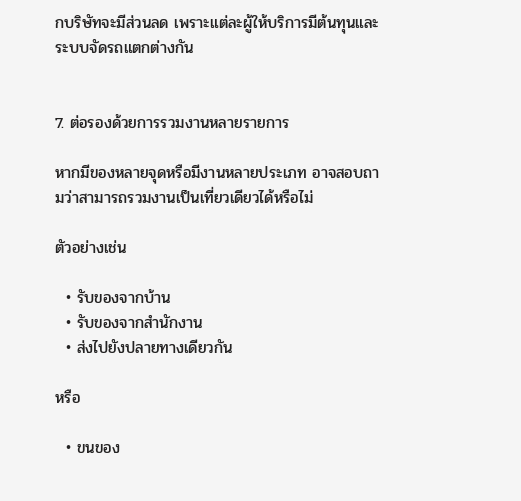กบริษัทจะมีส่วนลด เพราะแต่ละผู้ให้บริการมีต้นทุนและระบบจัดรถแตกต่างกัน


7. ต่อรองด้วยการรวมงานหลายรายการ

หากมีของหลายจุดหรือมีงานหลายประเภท อาจสอบถามว่าสามารถรวมงานเป็นเที่ยวเดียวได้หรือไม่

ตัวอย่างเช่น

  • รับของจากบ้าน
  • รับของจากสำนักงาน
  • ส่งไปยังปลายทางเดียวกัน

หรือ

  • ขนของ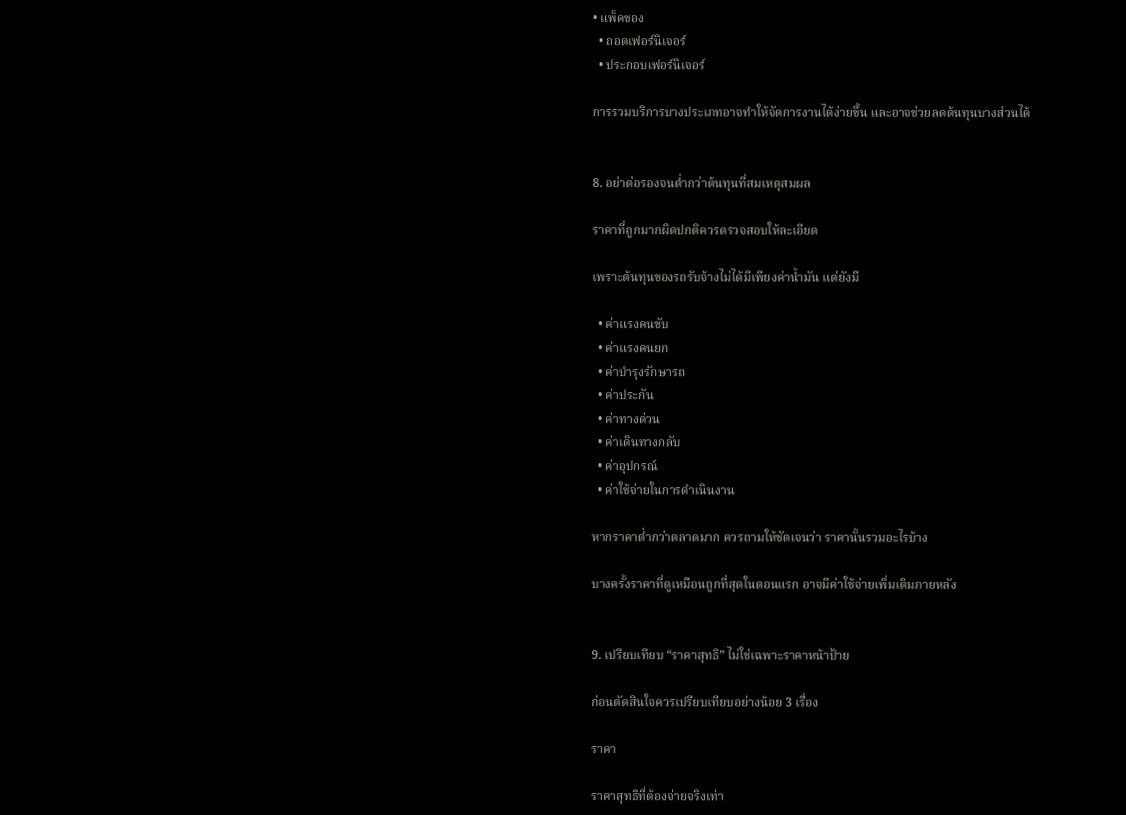• แพ็คของ
  • ถอดเฟอร์นิเจอร์
  • ประกอบเฟอร์นิเจอร์

การรวมบริการบางประเภทอาจทำให้จัดการงานได้ง่ายขึ้น และอาจช่วยลดต้นทุนบางส่วนได้


8. อย่าต่อรองจนต่ำกว่าต้นทุนที่สมเหตุสมผล

ราคาที่ถูกมากผิดปกติควรตรวจสอบให้ละเอียด

เพราะต้นทุนของรถรับจ้างไม่ได้มีเพียงค่าน้ำมัน แต่ยังมี

  • ค่าแรงคนขับ
  • ค่าแรงคนยก
  • ค่าบำรุงรักษารถ
  • ค่าประกัน
  • ค่าทางด่วน
  • ค่าเดินทางกลับ
  • ค่าอุปกรณ์
  • ค่าใช้จ่ายในการดำเนินงาน

หากราคาต่ำกว่าตลาดมาก ควรถามให้ชัดเจนว่า ราคานั้นรวมอะไรบ้าง

บางครั้งราคาที่ดูเหมือนถูกที่สุดในตอนแรก อาจมีค่าใช้จ่ายเพิ่มเติมภายหลัง


9. เปรียบเทียบ “ราคาสุทธิ” ไม่ใช่เฉพาะราคาหน้าป้าย

ก่อนตัดสินใจควรเปรียบเทียบอย่างน้อย 3 เรื่อง

ราคา

ราคาสุทธิที่ต้องจ่ายจริงเท่า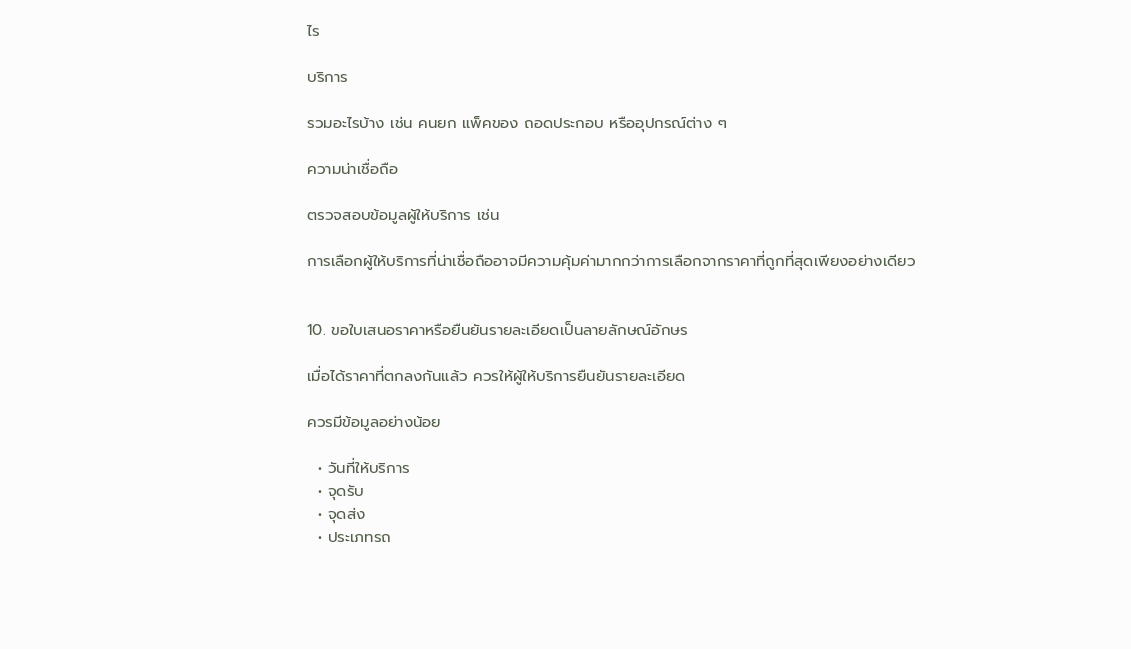ไร

บริการ

รวมอะไรบ้าง เช่น คนยก แพ็คของ ถอดประกอบ หรืออุปกรณ์ต่าง ๆ

ความน่าเชื่อถือ

ตรวจสอบข้อมูลผู้ให้บริการ เช่น

การเลือกผู้ให้บริการที่น่าเชื่อถืออาจมีความคุ้มค่ามากกว่าการเลือกจากราคาที่ถูกที่สุดเพียงอย่างเดียว


10. ขอใบเสนอราคาหรือยืนยันรายละเอียดเป็นลายลักษณ์อักษร

เมื่อได้ราคาที่ตกลงกันแล้ว ควรให้ผู้ให้บริการยืนยันรายละเอียด

ควรมีข้อมูลอย่างน้อย

  • วันที่ให้บริการ
  • จุดรับ
  • จุดส่ง
  • ประเภทรถ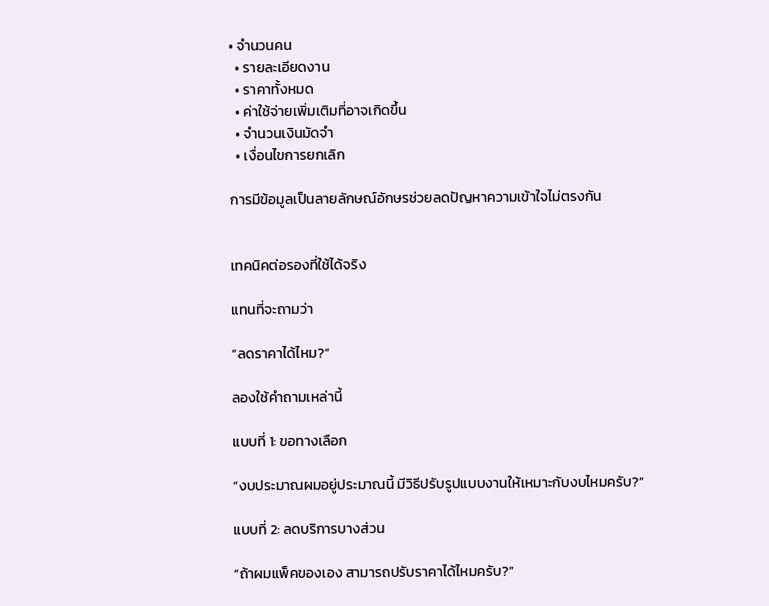• จำนวนคน
  • รายละเอียดงาน
  • ราคาทั้งหมด
  • ค่าใช้จ่ายเพิ่มเติมที่อาจเกิดขึ้น
  • จำนวนเงินมัดจำ
  • เงื่อนไขการยกเลิก

การมีข้อมูลเป็นลายลักษณ์อักษรช่วยลดปัญหาความเข้าใจไม่ตรงกัน


เทคนิคต่อรองที่ใช้ได้จริง

แทนที่จะถามว่า

“ลดราคาได้ไหม?”

ลองใช้คำถามเหล่านี้

แบบที่ 1: ขอทางเลือก

“งบประมาณผมอยู่ประมาณนี้ มีวิธีปรับรูปแบบงานให้เหมาะกับงบไหมครับ?”

แบบที่ 2: ลดบริการบางส่วน

“ถ้าผมแพ็คของเอง สามารถปรับราคาได้ไหมครับ?”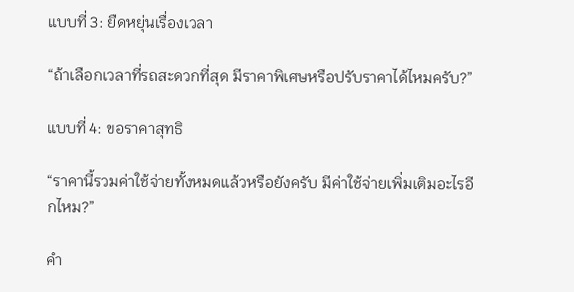แบบที่ 3: ยืดหยุ่นเรื่องเวลา

“ถ้าเลือกเวลาที่รถสะดวกที่สุด มีราคาพิเศษหรือปรับราคาได้ไหมครับ?”

แบบที่ 4: ขอราคาสุทธิ

“ราคานี้รวมค่าใช้จ่ายทั้งหมดแล้วหรือยังครับ มีค่าใช้จ่ายเพิ่มเติมอะไรอีกไหม?”

คำ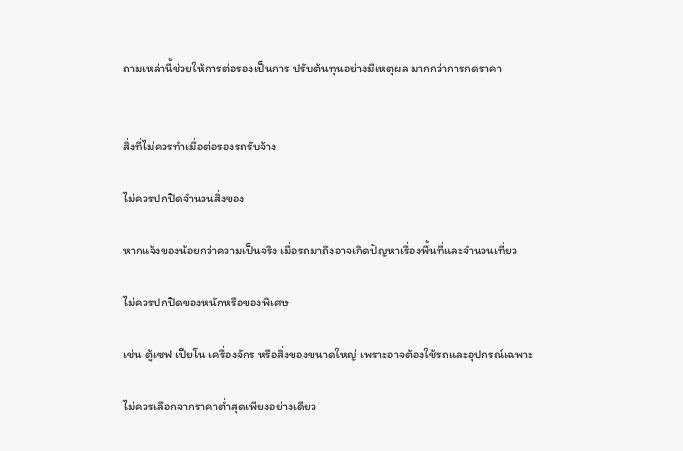ถามเหล่านี้ช่วยให้การต่อรองเป็นการ ปรับต้นทุนอย่างมีเหตุผล มากกว่าการกดราคา


สิ่งที่ไม่ควรทำเมื่อต่อรองรถรับจ้าง

ไม่ควรปกปิดจำนวนสิ่งของ

หากแจ้งของน้อยกว่าความเป็นจริง เมื่อรถมาถึงอาจเกิดปัญหาเรื่องพื้นที่และจำนวนเที่ยว

ไม่ควรปกปิดของหนักหรือของพิเศษ

เช่น ตู้เซฟ เปียโน เครื่องจักร หรือสิ่งของขนาดใหญ่ เพราะอาจต้องใช้รถและอุปกรณ์เฉพาะ

ไม่ควรเลือกจากราคาต่ำสุดเพียงอย่างเดียว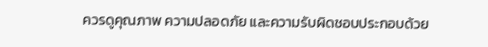ควรดูคุณภาพ ความปลอดภัย และความรับผิดชอบประกอบด้วย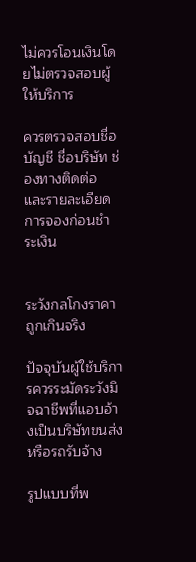ไม่ควรโอนเงินโดยไม่ตรวจสอบผู้ให้บริการ

ควรตรวจสอบชื่อบัญชี ชื่อบริษัท ช่องทางติดต่อ และรายละเอียดการจองก่อนชำระเงิน


ระวังกลโกงราคาถูกเกินจริง

ปัจจุบันผู้ใช้บริการควรระมัดระวังมิจฉาชีพที่แอบอ้างเป็นบริษัทขนส่งหรือรถรับจ้าง

รูปแบบที่พ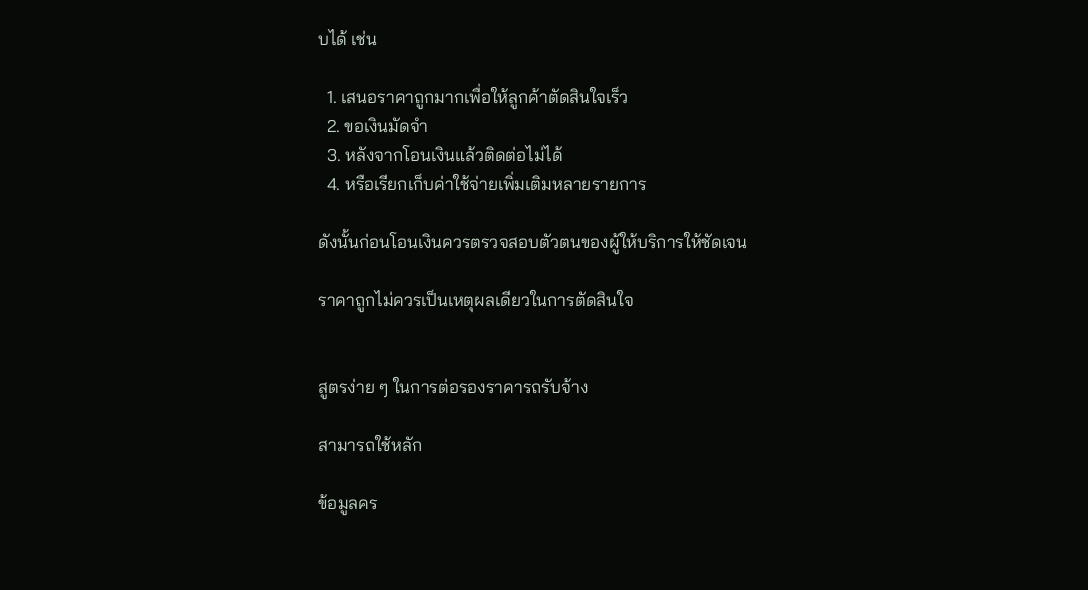บได้ เช่น

  1. เสนอราคาถูกมากเพื่อให้ลูกค้าตัดสินใจเร็ว
  2. ขอเงินมัดจำ
  3. หลังจากโอนเงินแล้วติดต่อไม่ได้
  4. หรือเรียกเก็บค่าใช้จ่ายเพิ่มเติมหลายรายการ

ดังนั้นก่อนโอนเงินควรตรวจสอบตัวตนของผู้ให้บริการให้ชัดเจน

ราคาถูกไม่ควรเป็นเหตุผลเดียวในการตัดสินใจ


สูตรง่าย ๆ ในการต่อรองราคารถรับจ้าง

สามารถใช้หลัก

ข้อมูลคร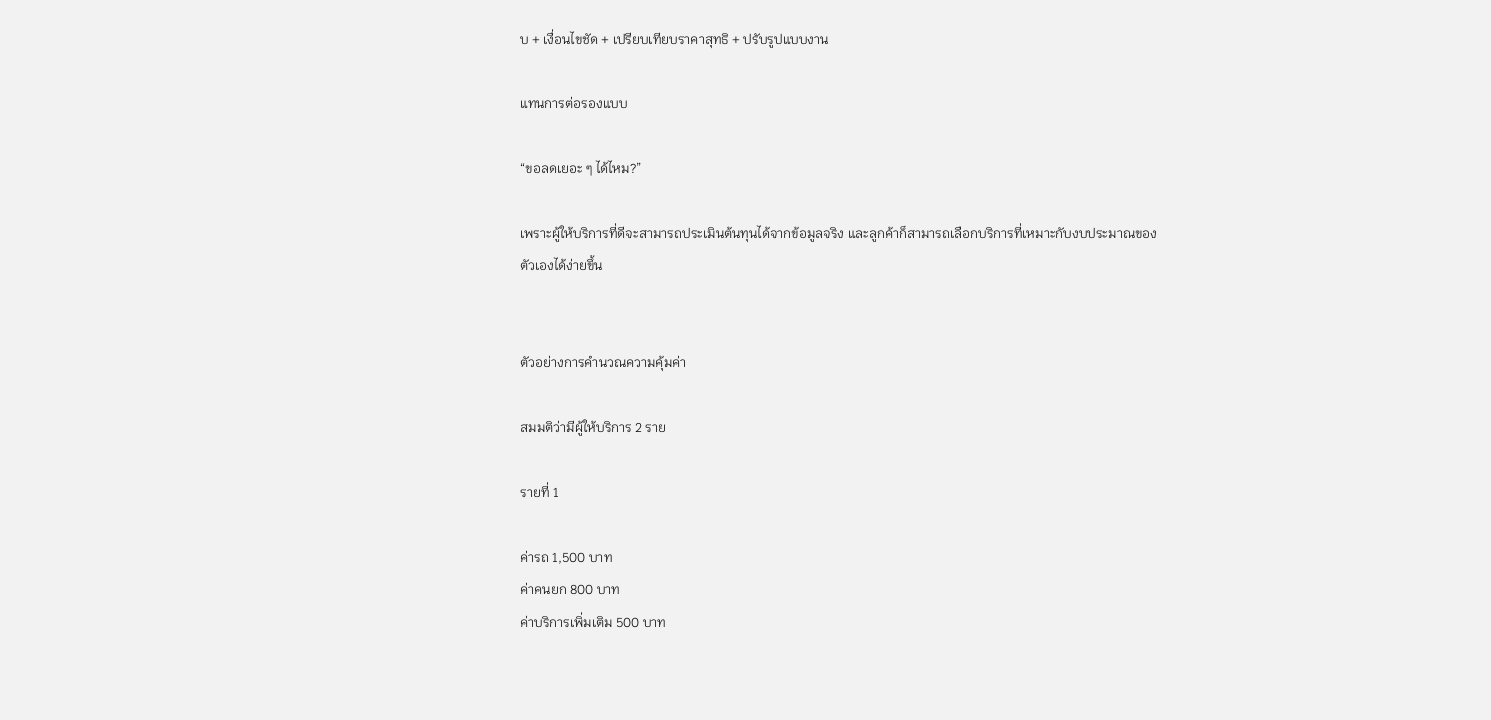บ + เงื่อนไขชัด + เปรียบเทียบราคาสุทธิ + ปรับรูปแบบงาน

แทนการต่อรองแบบ

“ขอลดเยอะ ๆ ได้ไหม?”

เพราะผู้ให้บริการที่ดีจะสามารถประเมินต้นทุนได้จากข้อมูลจริง และลูกค้าก็สามารถเลือกบริการที่เหมาะกับงบประมาณของตัวเองได้ง่ายขึ้น


ตัวอย่างการคำนวณความคุ้มค่า

สมมติว่ามีผู้ให้บริการ 2 ราย

รายที่ 1

ค่ารถ 1,500 บาท
ค่าคนยก 800 บาท
ค่าบริการเพิ่มเติม 500 บาท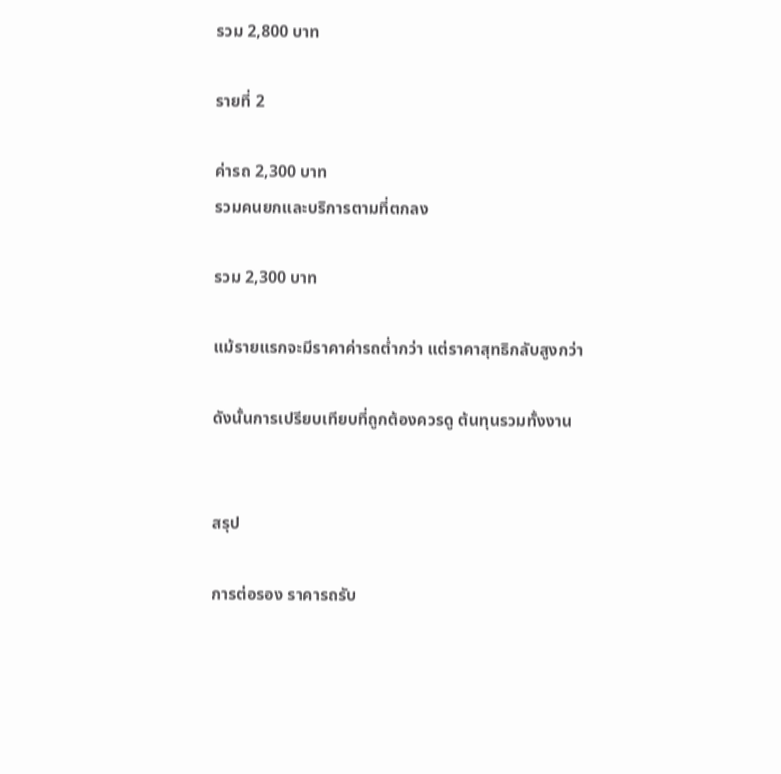รวม 2,800 บาท

รายที่ 2

ค่ารถ 2,300 บาท
รวมคนยกและบริการตามที่ตกลง

รวม 2,300 บาท

แม้รายแรกจะมีราคาค่ารถต่ำกว่า แต่ราคาสุทธิกลับสูงกว่า

ดังนั้นการเปรียบเทียบที่ถูกต้องควรดู ต้นทุนรวมทั้งงาน


สรุป

การต่อรอง ราคารถรับ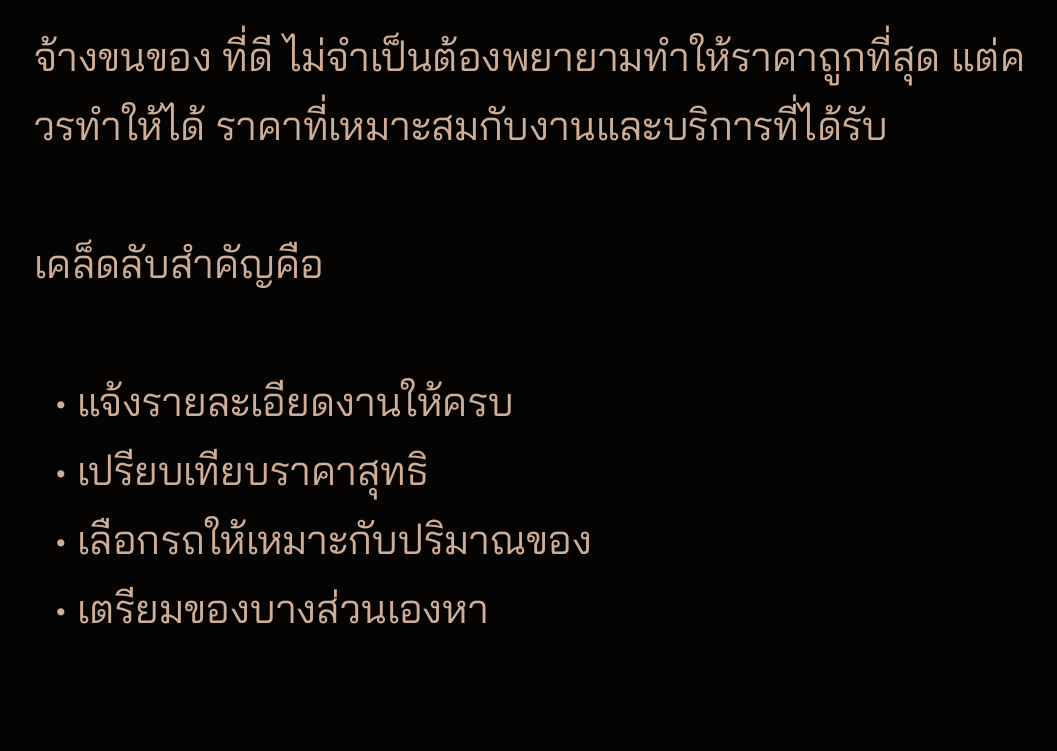จ้างขนของ ที่ดี ไม่จำเป็นต้องพยายามทำให้ราคาถูกที่สุด แต่ควรทำให้ได้ ราคาที่เหมาะสมกับงานและบริการที่ได้รับ

เคล็ดลับสำคัญคือ

  • แจ้งรายละเอียดงานให้ครบ
  • เปรียบเทียบราคาสุทธิ
  • เลือกรถให้เหมาะกับปริมาณของ
  • เตรียมของบางส่วนเองหา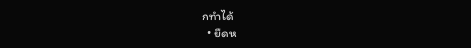กทำได้
  • ยืดห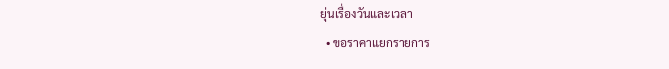ยุ่นเรื่องวันและเวลา
  • ขอราคาแยกรายการ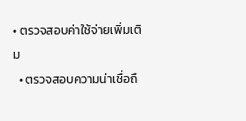• ตรวจสอบค่าใช้จ่ายเพิ่มเติม
  • ตรวจสอบความน่าเชื่อถื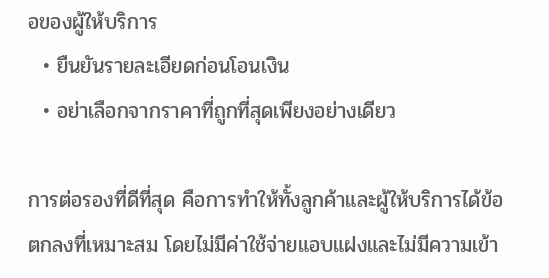อของผู้ให้บริการ
  • ยืนยันรายละเอียดก่อนโอนเงิน
  • อย่าเลือกจากราคาที่ถูกที่สุดเพียงอย่างเดียว

การต่อรองที่ดีที่สุด คือการทำให้ทั้งลูกค้าและผู้ให้บริการได้ข้อตกลงที่เหมาะสม โดยไม่มีค่าใช้จ่ายแอบแฝงและไม่มีความเข้า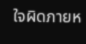ใจผิดภายห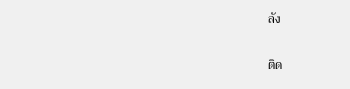ลัง


ติด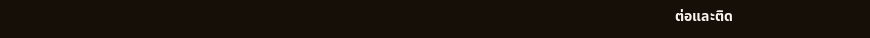ต่อและติด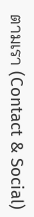ตามเรา (Contact & Social)